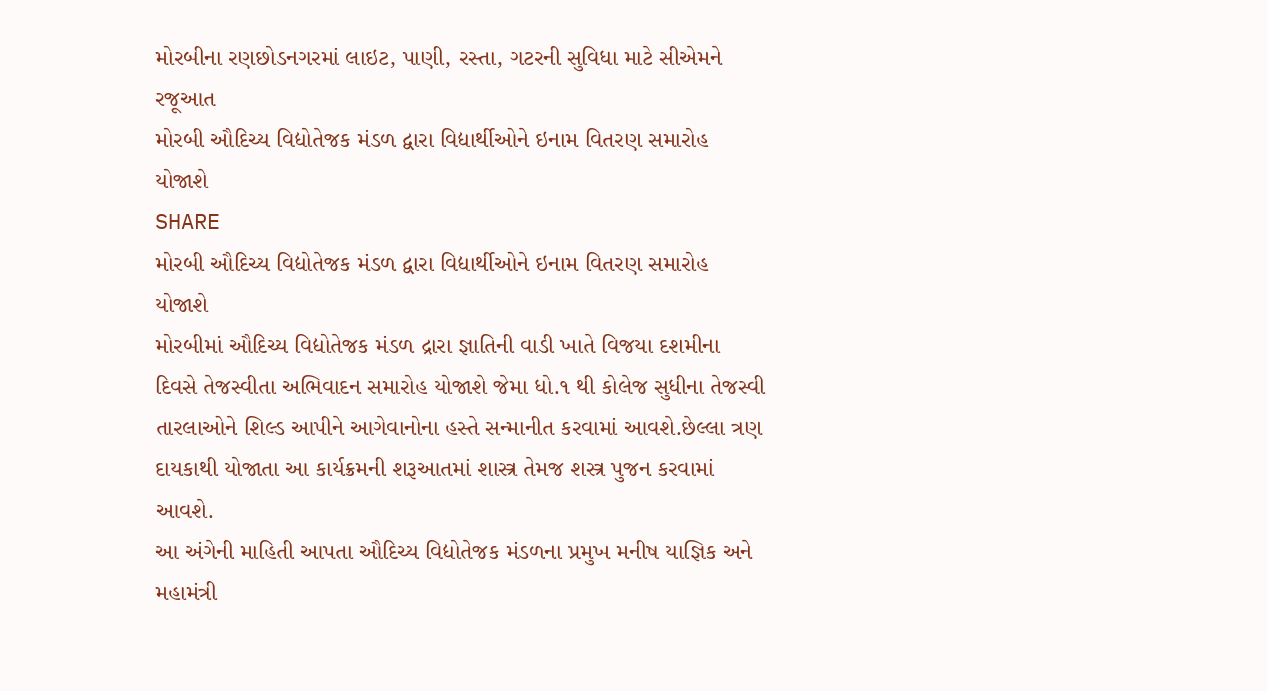મોરબીના રણછોડનગરમાં લાઇટ, પાણી, રસ્તા, ગટરની સુવિધા માટે સીએમને રજૂઆત
મોરબી ઔદિચ્ય વિદ્યોતેજક મંડળ દ્વારા વિદ્યાર્થીઓને ઇનામ વિતરણ સમારોહ યોજાશે
SHARE
મોરબી ઔદિચ્ય વિદ્યોતેજક મંડળ દ્વારા વિદ્યાર્થીઓને ઇનામ વિતરણ સમારોહ યોજાશે
મોરબીમાં ઔદિચ્ય વિદ્યોતેજક મંડળ દ્રારા જ્ઞાતિની વાડી ખાતે વિજયા દશમીના દિવસે તેજસ્વીતા અભિવાદન સમારોહ યોજાશે જેમા ધો.૧ થી કોલેજ સુધીના તેજસ્વી તારલાઓને શિલ્ડ આપીને આગેવાનોના હસ્તે સન્માનીત કરવામાં આવશે.છેલ્લા ત્રણ દાયકાથી યોજાતા આ કાર્યક્રમની શરૂઆતમાં શાસ્ત્ર તેમજ શસ્ત્ર પુજન કરવામાં આવશે.
આ અંગેની માહિતી આપતા ઔદિચ્ય વિદ્યોતેજક મંડળના પ્રમુખ મનીષ યાજ્ઞિક અને મહામંત્રી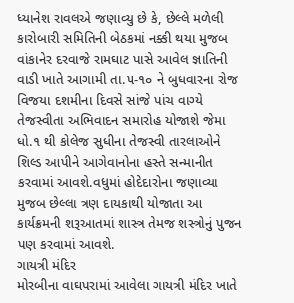ધ્યાનેશ રાવલએ જણાવ્યુ છે કે, છેલ્લે મળેલી કારોબારી સમિતિની બેઠકમાં નક્કી થયા મુજબ વાંકાનેર દરવાજે રામઘાટ પાસે આવેલ જ્ઞાતિની વાડી ખાતે આગામી તા.૫-૧૦ ને બુધવારના રોજ વિજયા દશમીના દિવસે સાંજે પાંચ વાગ્યે તેજસ્વીતા અભિવાદન સમારોહ યોજાશે જેમા ધો.૧ થી કોલેજ સુધીના તેજસ્વી તારલાઓને શિલ્ડ આપીને આગેવાનોના હસ્તે સન્માનીત કરવામાં આવશે.વધુમાં હોદેદારોના જણાવ્યા મુજબ છેલ્લા ત્રણ દાયકાથી યોજાતા આ કાર્યક્રમની શરૂઆતમાં શાસ્ત્ર તેમજ શસ્ત્રોનું પુજન પણ કરવામાં આવશે.
ગાયત્રી મંદિર
મોરબીના વાઘપરામાં આવેલા ગાયત્રી મંદિર ખાતે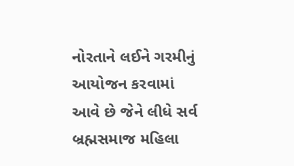નોરતાને લઈને ગરમીનું આયોજન કરવામાં આવે છે જેને લીધે સર્વ બ્રહ્મસમાજ મહિલા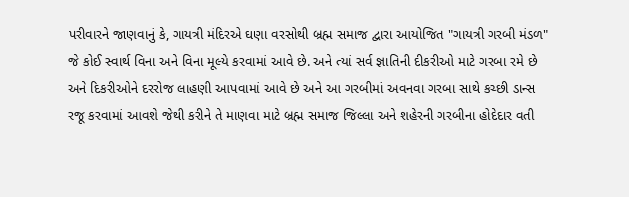પરીવારને જાણવાનું કે, ગાયત્રી મંદિરએ ઘણા વરસોથી બ્રહ્મ સમાજ દ્વારા આયોજિત "ગાયત્રી ગરબી મંડળ" જે કોઈ સ્વાર્થ વિના અને વિના મૂલ્યે કરવામાં આવે છે. અને ત્યાં સર્વ જ્ઞાતિની દીકરીઓ માટે ગરબા રમે છે અને દિકરીઓને દરરોજ લાહણી આપવામાં આવે છે અને આ ગરબીમાં અવનવા ગરબા સાથે કચ્છી ડાન્સ રજૂ કરવામાં આવશે જેથી કરીને તે માણવા માટે બ્રહ્મ સમાજ જિલ્લા અને શહેરની ગરબીના હોદેદાર વતી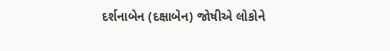દર્શનાબેન (દક્ષાબેન) જોષીએ લોકોને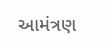આમંત્રણ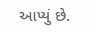આપ્યું છે.